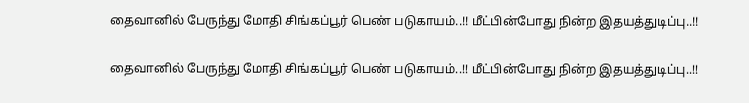தைவானில் பேருந்து மோதி சிங்கப்பூர் பெண் படுகாயம்..!! மீட்பின்போது நின்ற இதயத்துடிப்பு..!!

தைவானில் பேருந்து மோதி சிங்கப்பூர் பெண் படுகாயம்..!! மீட்பின்போது நின்ற இதயத்துடிப்பு..!!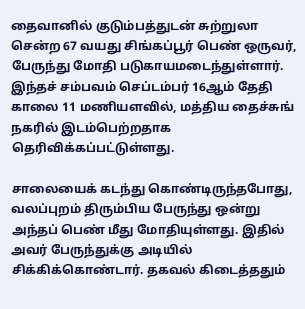தைவானில் குடும்பத்துடன் சுற்றுலா சென்ற 67 வயது சிங்கப்பூர் பெண் ஒருவர், பேருந்து மோதி படுகாயமடைந்துள்ளார். இந்தச் சம்பவம் செப்டம்பர் 16ஆம் தேதி காலை 11 மணியளவில், மத்திய தைச்சுங் நகரில் இடம்பெற்றதாக தெரிவிக்கப்பட்டுள்ளது.

சாலையைக் கடந்து கொண்டிருந்தபோது, வலப்புறம் திரும்பிய பேருந்து ஒன்று அந்தப் பெண் மீது மோதியுள்ளது. இதில் அவர் பேருந்துக்கு அடியில் சிக்கிக்கொண்டார். தகவல் கிடைத்ததும்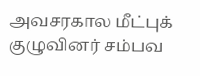அவசரகால மீட்புக் குழுவினர் சம்பவ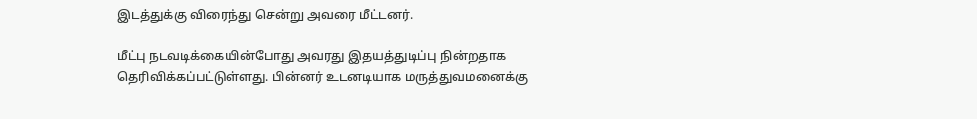இடத்துக்கு விரைந்து சென்று அவரை மீட்டனர்.

மீட்பு நடவடிக்கையின்போது அவரது இதயத்துடிப்பு நின்றதாக தெரிவிக்கப்பட்டுள்ளது. பின்னர் உடனடியாக மருத்துவமனைக்கு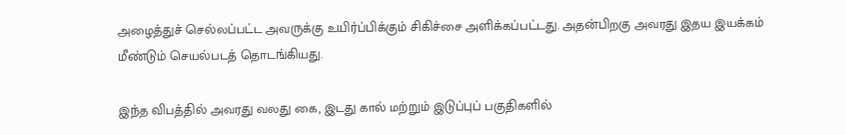அழைத்துச் செல்லப்பட்ட அவருக்கு உயிர்ப்பிக்கும் சிகிச்சை அளிக்கப்பட்டது. அதன்பிறகு அவரது இதய இயக்கம் மீண்டும் செயல்படத் தொடங்கியது.

இந்த விபத்தில் அவரது வலது கை, இடது கால் மற்றும் இடுப்புப் பகுதிகளில்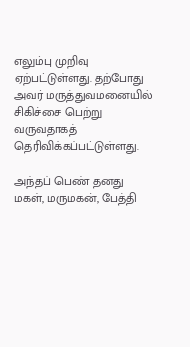எலும்பு முறிவு ஏற்பட்டுள்ளது. தற்போது அவர் மருத்துவமனையில் சிகிச்சை பெற்று வருவதாகத் தெரிவிக்கப்பட்டுள்ளது.

அந்தப் பெண் தனது மகள், மருமகன், பேத்தி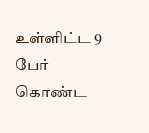உள்ளிட்ட 9 பேர் கொண்ட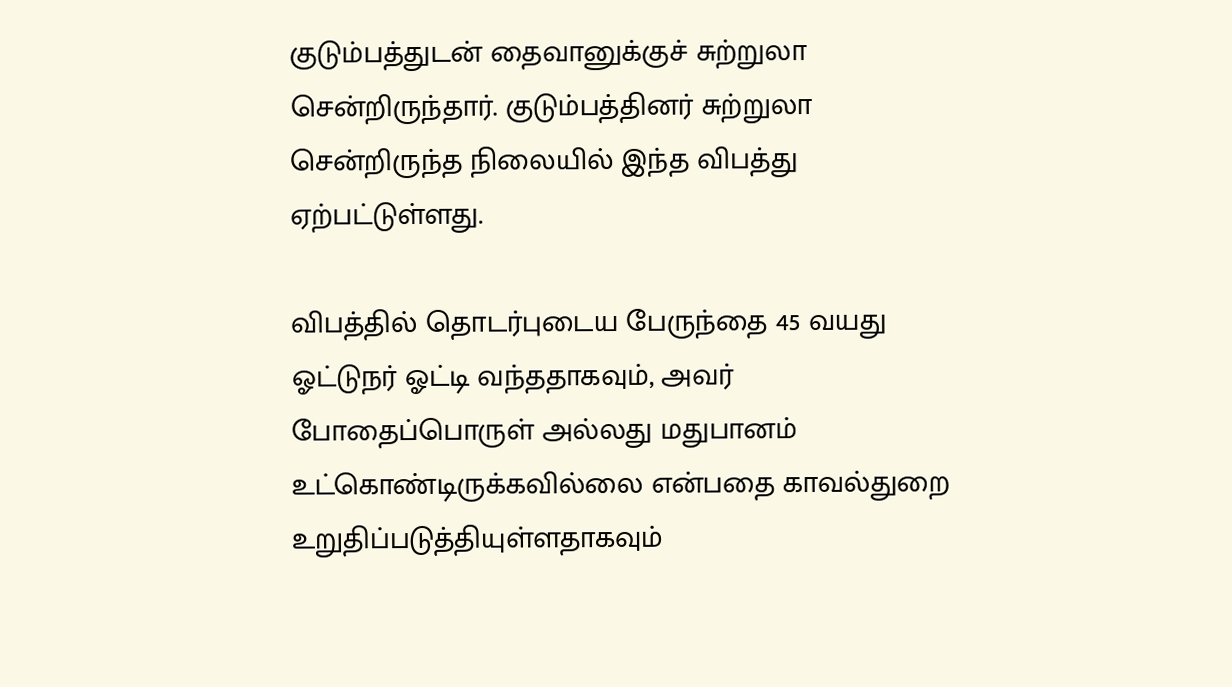குடும்பத்துடன் தைவானுக்குச் சுற்றுலா சென்றிருந்தார். குடும்பத்தினர் சுற்றுலா சென்றிருந்த நிலையில் இந்த விபத்து ஏற்பட்டுள்ளது.

விபத்தில் தொடர்புடைய பேருந்தை 45 வயது ஓட்டுநர் ஓட்டி வந்ததாகவும், அவர் போதைப்பொருள் அல்லது மதுபானம் உட்கொண்டிருக்கவில்லை என்பதை காவல்துறை உறுதிப்படுத்தியுள்ளதாகவும்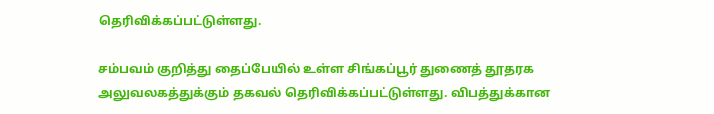தெரிவிக்கப்பட்டுள்ளது.

சம்பவம் குறித்து தைப்பேயில் உள்ள சிங்கப்பூர் துணைத் தூதரக அலுவலகத்துக்கும் தகவல் தெரிவிக்கப்பட்டுள்ளது. விபத்துக்கான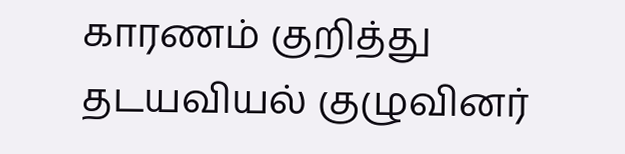காரணம் குறித்து தடயவியல் குழுவினர்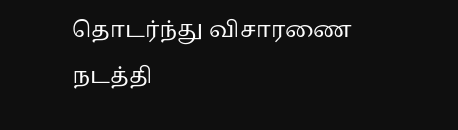தொடர்ந்து விசாரணை நடத்தி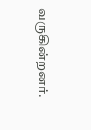வருகின்றனர்.